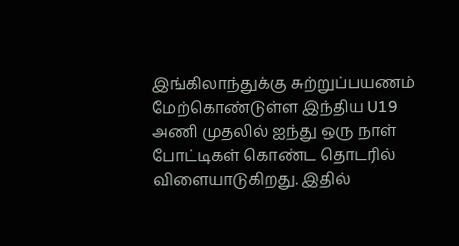இங்கிலாந்துக்கு சுற்றுப்பயணம் மேற்கொண்டுள்ள இந்திய U19 அணி முதலில் ஐந்து ஒரு நாள் போட்டிகள் கொண்ட தொடரில் விளையாடுகிறது. இதில்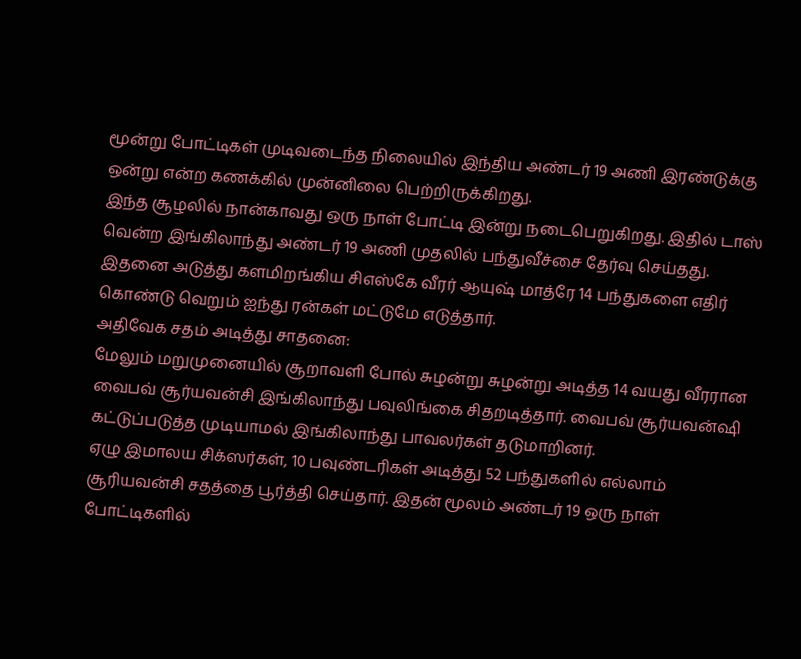மூன்று போட்டிகள் முடிவடைந்த நிலையில் இந்திய அண்டர் 19 அணி இரண்டுக்கு ஒன்று என்ற கணக்கில் முன்னிலை பெற்றிருக்கிறது.
இந்த சூழலில் நான்காவது ஒரு நாள் போட்டி இன்று நடைபெறுகிறது. இதில் டாஸ் வென்ற இங்கிலாந்து அண்டர் 19 அணி முதலில் பந்துவீச்சை தேர்வு செய்தது. இதனை அடுத்து களமிறங்கிய சிஎஸ்கே வீரர் ஆயுஷ் மாத்ரே 14 பந்துகளை எதிர் கொண்டு வெறும் ஐந்து ரன்கள் மட்டுமே எடுத்தார்.
அதிவேக சதம் அடித்து சாதனை:
மேலும் மறுமுனையில் சூறாவளி போல் சுழன்று சுழன்று அடித்த 14 வயது வீரரான வைபவ் சூர்யவன்சி இங்கிலாந்து பவுலிங்கை சிதறடித்தார். வைபவ் சூர்யவன்ஷி கட்டுப்படுத்த முடியாமல் இங்கிலாந்து பாவலர்கள் தடுமாறினர்.
ஏழு இமாலய சிக்ஸர்கள், 10 பவுண்டரிகள் அடித்து 52 பந்துகளில் எல்லாம் சூரியவன்சி சதத்தை பூர்த்தி செய்தார். இதன் மூலம் அண்டர் 19 ஒரு நாள் போட்டிகளில்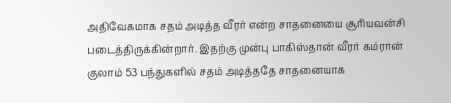அதிவேகமாக சதம் அடித்த வீரர் என்ற சாதனையை சூரியவன்சி படைத்திருக்கின்றார். இதற்கு முன்பு பாகிஸ்தான் வீரர் கம்ரான் குலாம் 53 பந்துகளில் சதம் அடித்ததே சாதனையாக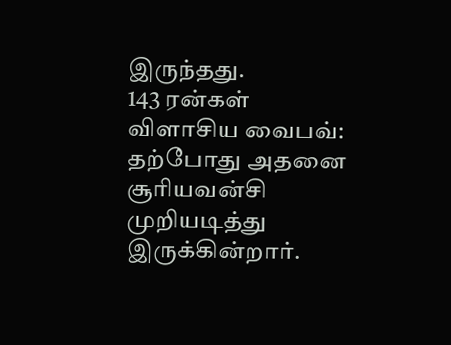இருந்தது.
143 ரன்கள் விளாசிய வைபவ்:
தற்போது அதனை சூரியவன்சி முறியடித்து இருக்கின்றார்.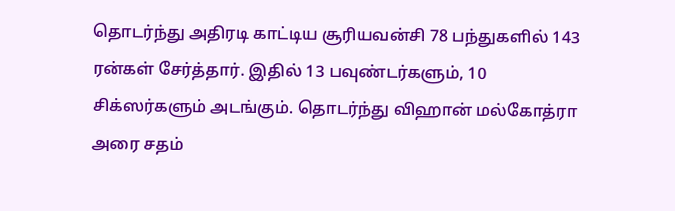தொடர்ந்து அதிரடி காட்டிய சூரியவன்சி 78 பந்துகளில் 143 ரன்கள் சேர்த்தார். இதில் 13 பவுண்டர்களும், 10 சிக்ஸர்களும் அடங்கும். தொடர்ந்து விஹான் மல்கோத்ரா அரை சதம்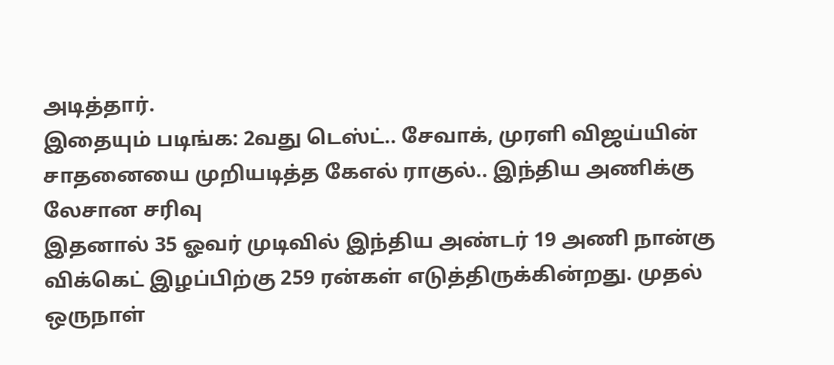அடித்தார்.
இதையும் படிங்க: 2வது டெஸ்ட்.. சேவாக், முரளி விஜய்யின் சாதனையை முறியடித்த கேஎல் ராகுல்.. இந்திய அணிக்கு லேசான சரிவு
இதனால் 35 ஓவர் முடிவில் இந்திய அண்டர் 19 அணி நான்கு விக்கெட் இழப்பிற்கு 259 ரன்கள் எடுத்திருக்கின்றது. முதல் ஒருநாள்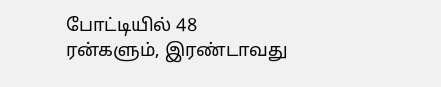போட்டியில் 48 ரன்களும், இரண்டாவது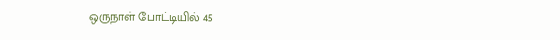ஒருநாள் போட்டியில் 45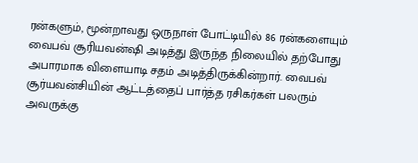ரன்களும், மூன்றாவது ஒருநாள் போட்டியில் 86 ரன்களையும் வைபவ் சூரியவன்ஷி அடித்து இருந்த நிலையில் தற்போது அபாரமாக விளையாடி சதம் அடித்திருக்கின்றார். வைபவ் சூர்யவன்சியின் ஆட்டத்தைப் பார்த்த ரசிகர்கள் பலரும் அவருக்கு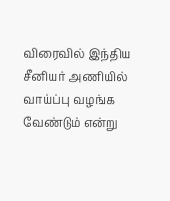விரைவில் இந்திய சீனியர் அணியில் வாய்ப்பு வழங்க வேண்டும் என்று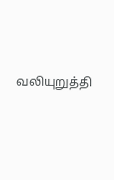வலியுறுத்தி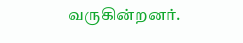வருகின்றனர்.